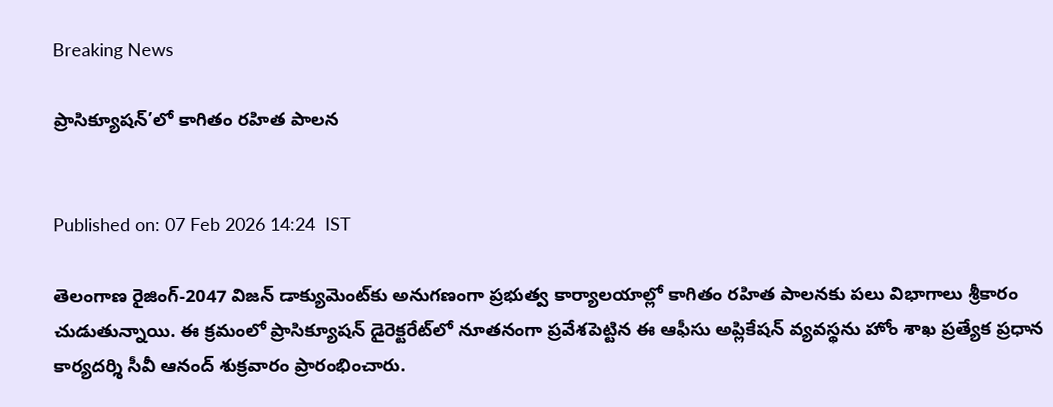Breaking News

ప్రాసిక్యూషన్‌’లో కాగితం రహిత పాలన


Published on: 07 Feb 2026 14:24  IST

తెలంగాణ రైజింగ్‌-2047 విజన్‌ డాక్యుమెంట్‌కు అనుగణంగా ప్రభుత్వ కార్యాలయాల్లో కాగితం రహిత పాలనకు పలు విభాగాలు శ్రీకారం చుడుతున్నాయి. ఈ క్రమంలో ప్రాసిక్యూషన్‌ డైరెక్టరేట్‌లో నూతనంగా ప్రవేశపెట్టిన ఈ ఆఫీసు అప్లికేషన్‌ వ్యవస్థను హోం శాఖ ప్రత్యేక ప్రధాన కార్యదర్శి సీవీ ఆనంద్‌ శుక్రవారం ప్రారంభించారు.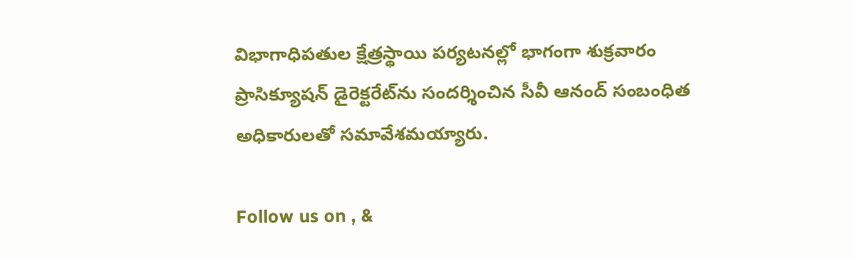విభాగాధిపతుల క్షేత్రస్థాయి పర్యటనల్లో భాగంగా శుక్రవారం ప్రాసిక్యూషన్‌ డైరెక్టరేట్‌ను సందర్శించిన సీవీ ఆనంద్‌ సంబంధిత అధికారులతో సమావేశమయ్యారు.

Follow us on , &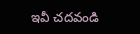ఇవీ చదవండి